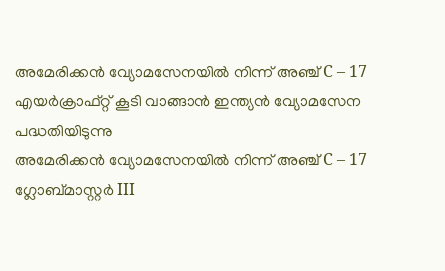അമേരിക്കൻ വ്യോമസേനയിൽ നിന്ന് അഞ്ച് C – 17 എയർക്രാഫ്റ്റ് കൂടി വാങ്ങാൻ ഇന്ത്യൻ വ്യോമസേന പദ്ധതിയിടുന്നു
അമേരിക്കൻ വ്യോമസേനയിൽ നിന്ന് അഞ്ച് C – 17 ഗ്ലോബ്മാസ്റ്റർ III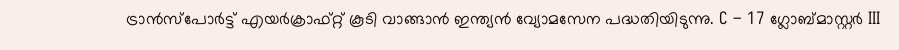ട്രാൻസ്പോർട്ട് എയർക്രാഫ്റ്റ് കൂടി വാങ്ങാൻ ഇന്ത്യൻ വ്യോമസേന പദ്ധതിയിടുന്നു. C – 17 ഗ്ലോബ്മാസ്റ്റർ III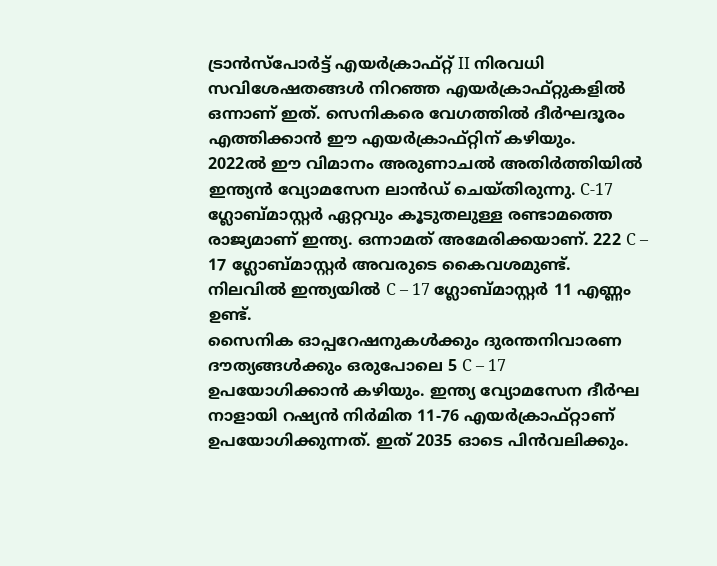ട്രാൻസ്പോർട്ട് എയർക്രാഫ്റ്റ് II നിരവധി സവിശേഷതങ്ങൾ നിറഞ്ഞ എയർക്രാഫ്റ്റുകളിൽ ഒന്നാണ് ഇത്. സെനികരെ വേഗത്തിൽ ദീർഘദൂരം എത്തിക്കാൻ ഈ എയർക്രാഫ്റ്റിന് കഴിയും.
2022ൽ ഈ വിമാനം അരുണാചൽ അതിർത്തിയിൽ ഇന്ത്യൻ വ്യോമസേന ലാൻഡ് ചെയ്തിരുന്നു. C-17 ഗ്ലോബ്മാസ്റ്റർ ഏറ്റവും കൂടുതലുള്ള രണ്ടാമത്തെ രാജ്യമാണ് ഇന്ത്യ. ഒന്നാമത് അമേരിക്കയാണ്. 222 C – 17 ഗ്ലോബ്മാസ്റ്റർ അവരുടെ കൈവശമുണ്ട്. നിലവിൽ ഇന്ത്യയിൽ C – 17 ഗ്ലോബ്മാസ്റ്റർ 11 എണ്ണം ഉണ്ട്.
സൈനിക ഓപ്പറേഷനുകൾക്കും ദുരന്തനിവാരണ ദൗത്യങ്ങൾക്കും ഒരുപോലെ 5 C – 17 ഉപയോഗിക്കാൻ കഴിയും. ഇന്ത്യ വ്യോമസേന ദീർഘ നാളായി റഷ്യൻ നിർമിത 11-76 എയർക്രാഫ്റ്റാണ് ഉപയോഗിക്കുന്നത്. ഇത് 2035 ഓടെ പിൻവലിക്കും.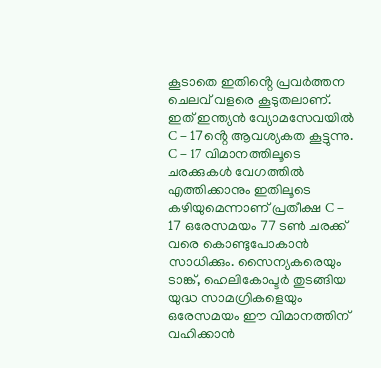കൂടാതെ ഇതിൻ്റെ പ്രവർത്തന ചെലവ് വളരെ കൂടുതലാണ്. ഇത് ഇന്ത്യൻ വ്യോമസേവയിൽ C – 17ൻ്റെ ആവശ്യകത കൂട്ടുന്നു.
C – 17 വിമാനത്തിലൂടെ ചരക്കുകൾ വേഗത്തിൽ എത്തിക്കാനും ഇതിലൂടെ കഴിയുമെന്നാണ് പ്രതീക്ഷ C – 17 ഒരേസമയം 77 ടൺ ചരക്ക് വരെ കൊണ്ടുപോകാൻ സാധിക്കും. സൈന്യകരെയും ടാങ്ക്, ഹെലികോപ്ടർ തുടങ്ങിയ യുദ്ധ സാമഗ്രികളെയും ഒരേസമയം ഈ വിമാനത്തിന് വഹിക്കാൻ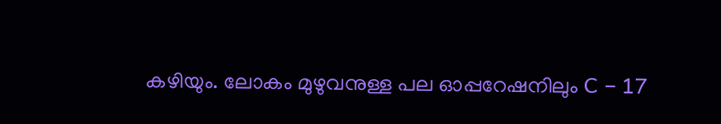കഴിയും. ലോകം മുഴുവനുള്ള പല ഓപ്പറേഷനിലും C – 17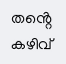തൻ്റെ കഴിവ്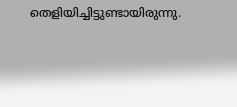തെളിയിച്ചിട്ടുണ്ടായിരുന്നു.